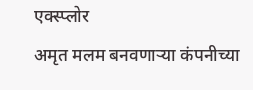एक्स्प्लोर
अमृत मलम बनवणाऱ्या कंपनीच्या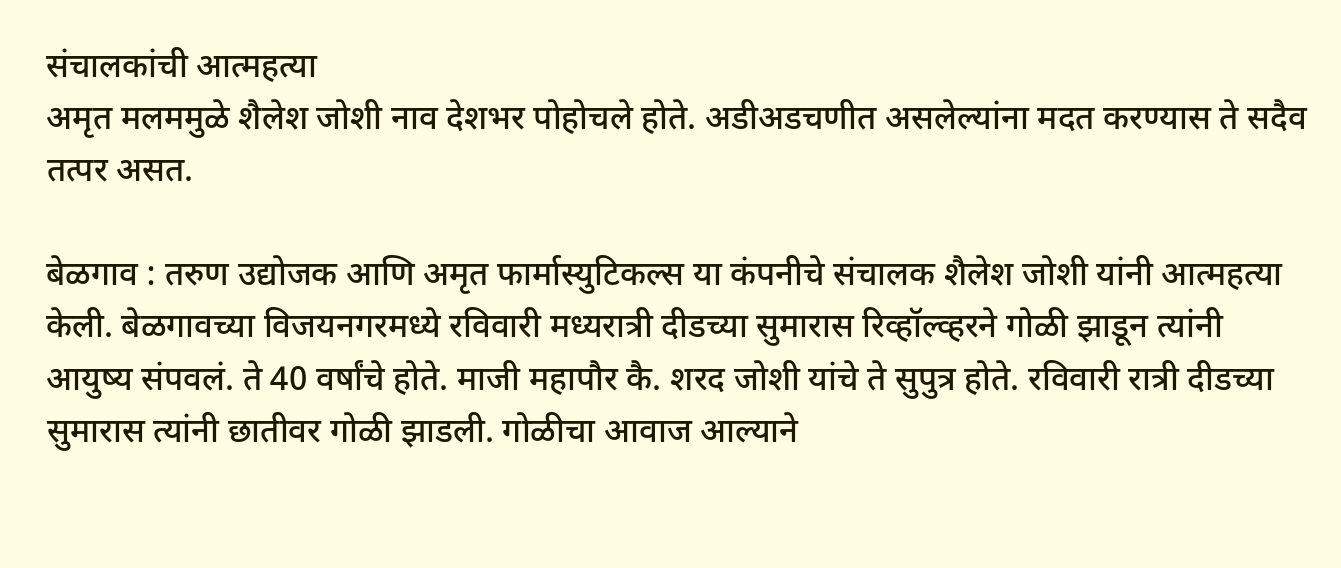संचालकांची आत्महत्या
अमृत मलममुळे शैलेश जोशी नाव देशभर पोहोचले होते. अडीअडचणीत असलेल्यांना मदत करण्यास ते सदैव तत्पर असत.

बेळगाव : तरुण उद्योजक आणि अमृत फार्मास्युटिकल्स या कंपनीचे संचालक शैलेश जोशी यांनी आत्महत्या केली. बेळगावच्या विजयनगरमध्ये रविवारी मध्यरात्री दीडच्या सुमारास रिव्हॉल्व्हरने गोळी झाडून त्यांनी आयुष्य संपवलं. ते 40 वर्षांचे होते. माजी महापौर कै. शरद जोशी यांचे ते सुपुत्र होते. रविवारी रात्री दीडच्या सुमारास त्यांनी छातीवर गोळी झाडली. गोळीचा आवाज आल्याने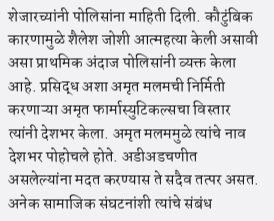शेजारच्यांनी पोलिसांना माहिती दिली. कौटुंबिक कारणामुळे शैलेश जोशी आत्महत्या केली असावी असा प्राथमिक अंदाज पोलिसांनी व्यक्त केला आहे. प्रसिद्ध अशा अमृत मलमची निर्मिती करणाऱ्या अमृत फार्मास्युटिकल्सचा विस्तार त्यांनी देशभर केला. अमृत मलममुळे त्यांचे नाव देशभर पोहोचले होते. अडीअडचणीत असलेल्यांना मदत करण्यास ते सदैव तत्पर असत. अनेक सामाजिक संघटनांशी त्यांचे संबंध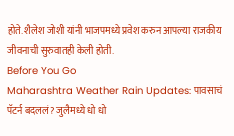होते. शैलेश जोशी यांनी भाजपमध्ये प्रवेश करुन आपल्या राजकीय जीवनाची सुरुवातही केली होती.
Before You Go
Maharashtra Weather Rain Updates: पावसाचं पॅटर्न बदललं? जुलैमध्ये धो धो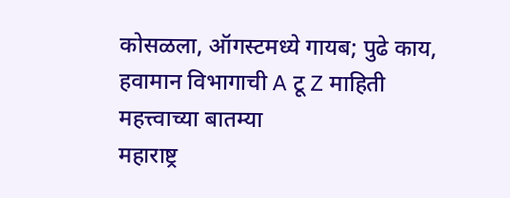कोसळला, ऑगस्टमध्ये गायब; पुढे काय, हवामान विभागाची A टू Z माहिती
महत्त्वाच्या बातम्या
महाराष्ट्र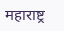महाराष्ट्र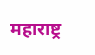महाराष्ट्र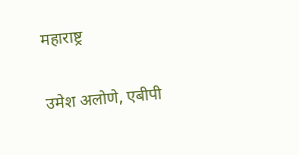महाराष्ट्र

उमेश अलोणे, एबीपी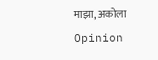माझा, अकोला
Opinion